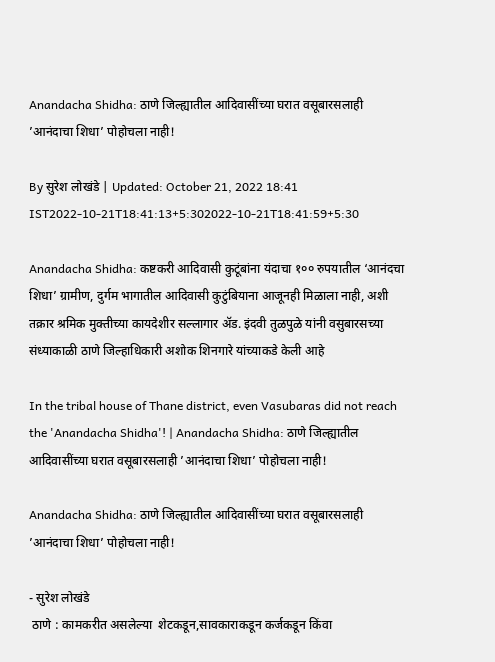Anandacha Shidha: ठाणे जिल्ह्यातील आदिवासींच्या घरात वसूबारसलाही ’आनंदाचा शिधा’ पोहोचला नाही!

By सुरेश लोखंडे | Updated: October 21, 2022 18:41 IST2022-10-21T18:41:13+5:302022-10-21T18:41:59+5:30

Anandacha Shidha: कष्टकरी आदिवासी कुटूंबांना यंदाचा १०० रुपयातील ‘आनंदचा शिधा’ ग्रामीण, दुर्गम भागातील आदिवासी कुटुंबियाना आजूनही मिळाला नाही, अशी तक्रार श्रमिक मुक्तीच्या कायदेशीर सल्लागार अ‍ॅड. इंदवी तुळपुळे यांनी वसुबारसच्या संध्याकाळी ठाणे जिल्हाधिकारी अशोक शिनगारे यांच्याकडे केली आहे

In the tribal house of Thane district, even Vasubaras did not reach the 'Anandacha Shidha'! | Anandacha Shidha: ठाणे जिल्ह्यातील आदिवासींच्या घरात वसूबारसलाही ’आनंदाचा शिधा’ पोहोचला नाही!

Anandacha Shidha: ठाणे जिल्ह्यातील आदिवासींच्या घरात वसूबारसलाही ’आनंदाचा शिधा’ पोहोचला नाही!

- सुरेश लोखंडे
 ठाणे : कामकरीत असलेल्या  शेटकडून,सावकाराकडून कर्जकडून किंवा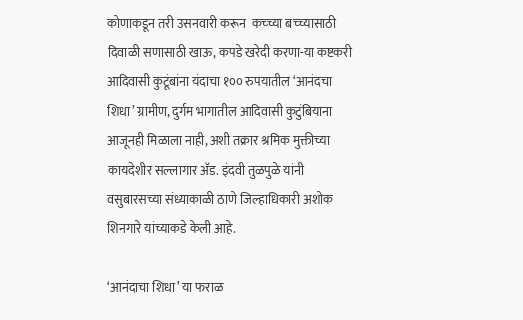कोणाकडून तरी उसनवारी करून  कच्च्या बच्च्यासाठी दिवाळी सणासाठी खाऊ, कपडे खरेदी करणा-या कष्टकरी आदिवासी कुटूंबांना यंदाचा १०० रुपयातील ‘आनंदचा शिधा’ ग्रामीण, दुर्गम भागातील आदिवासी कुटुंबियाना आजूनही मिळाला नाही, अशी तक्रार श्रमिक मुक्तीच्या कायदेशीर सल्लागार अ‍ॅड. इंदवी तुळपुळे यांनी वसुबारसच्या संध्याकाळी ठाणे जिल्हाधिकारी अशोक शिनगारे यांच्याकडे केली आहे.

‘आनंदाचा शिधा’ या फराळ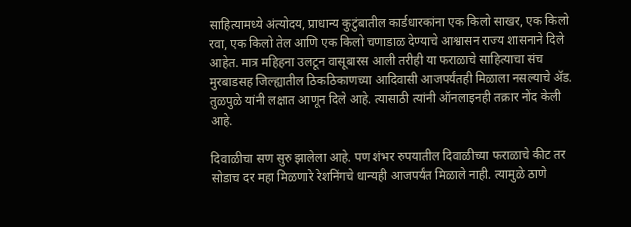साहित्यामध्ये अंत्योदय, प्राधान्य कुटुंबातील कार्डधारकांना एक किलो साखर, एक किलो रवा, एक किलो तेल आणि एक किलो चणाडाळ देण्याचे आश्वासन राज्य शासनाने दिले आहेत. मात्र महिहना उलटून वासूबारस आली तरीही या फराळाचे साहित्याचा संच मुरबाडसह जिल्ह्यातील ठिकठिकाणच्या आदिवासी आजपर्यंतही मिळाला नसल्याचे अ‍ॅड. तुळपुळे यांनी लक्षात आणून दिले आहे. त्यासाठी त्यांनी ऑनलाइनही तक्रार नोंद केली आहे.

दिवाळीचा सण सुरु झालेला आहे. पण शंभर रुपयातील दिवाळीच्या फराळाचे कीट तर सोडाच दर महा मिळणारे रेशनिंगचे धान्यही आजपर्यंत मिळाले नाही. त्यामुळे ठाणे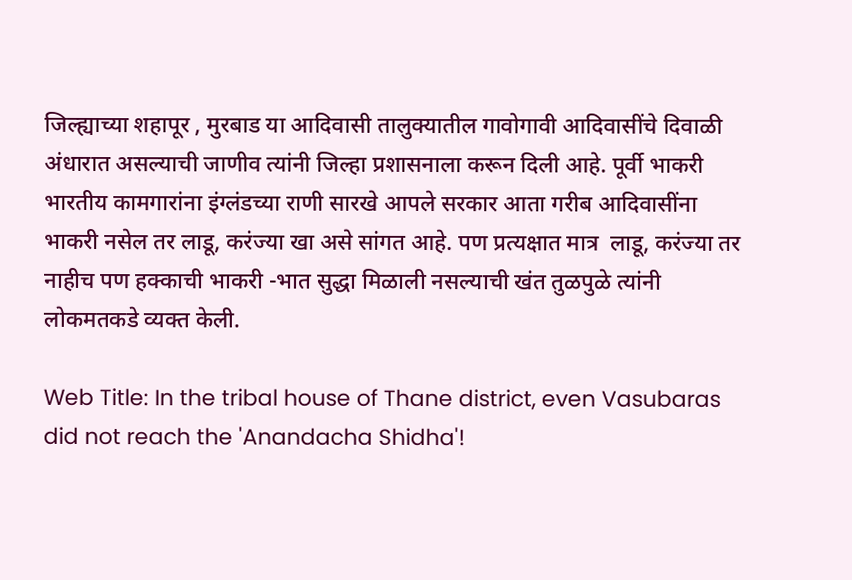जिल्ह्याच्या शहापूर , मुरबाड या आदिवासी तालुक्यातील गावोगावी आदिवासींचे दिवाळी अंधारात असल्याची जाणीव त्यांनी जिल्हा प्रशासनाला करून दिली आहे. पूर्वी भाकरी भारतीय कामगारांना इंग्लंडच्या राणी सारखे आपले सरकार आता गरीब आदिवासींना भाकरी नसेल तर लाडू, करंज्या खा असे सांगत आहे. पण प्रत्यक्षात मात्र  लाडू, करंज्या तर नाहीच पण हक्काची भाकरी -भात सुद्धा मिळाली नसल्याची खंत तुळपुळे त्यांनी लोकमतकडे व्यक्त केली.

Web Title: In the tribal house of Thane district, even Vasubaras did not reach the 'Anandacha Shidha'!